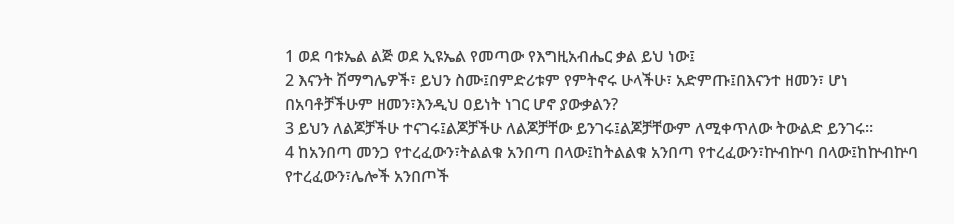1 ወደ ባቱኤል ልጅ ወደ ኢዩኤል የመጣው የእግዚአብሔር ቃል ይህ ነው፤
2 እናንት ሽማግሌዎች፣ ይህን ስሙ፤በምድሪቱም የምትኖሩ ሁላችሁ፣ አድምጡ፤በእናንተ ዘመን፣ ሆነ በአባቶቻችሁም ዘመን፣እንዲህ ዐይነት ነገር ሆኖ ያውቃልን?
3 ይህን ለልጆቻችሁ ተናገሩ፤ልጆቻችሁ ለልጆቻቸው ይንገሩ፤ልጆቻቸውም ለሚቀጥለው ትውልድ ይንገሩ።
4 ከአንበጣ መንጋ የተረፈውን፣ትልልቁ አንበጣ በላው፤ከትልልቁ አንበጣ የተረፈውን፣ኵብኵባ በላው፤ከኵብኵባ የተረፈውን፣ሌሎች አንበጦች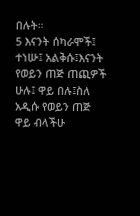በሉት።
5 እናንት ሰካራሞች፤ ተነሡ፤ አልቅሱ፤እናንት የወይን ጠጅ ጠጪዎች ሁሉ፤ ዋይ በሉ፤ስለ አዲሱ የወይን ጠጅ ዋይ ብላችሁ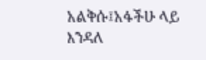አልቅሱ፤አፋችሁ ላይ እንዳለ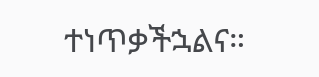ተነጥቃችኋልና።